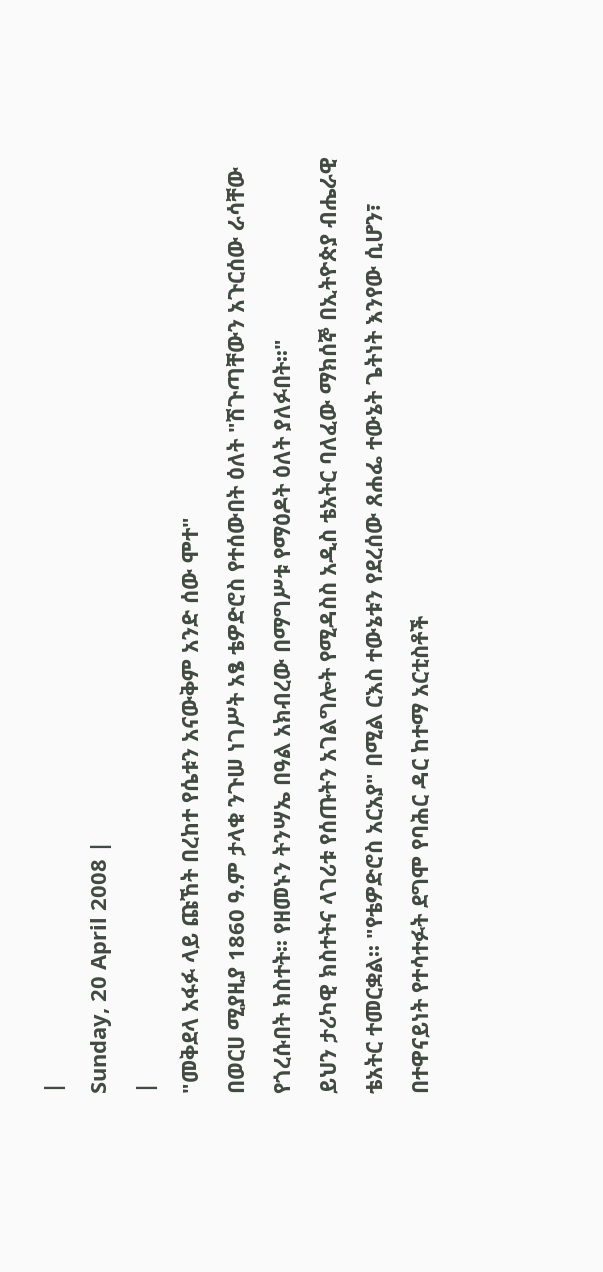|
Sunday, 20 April 2008 |
|
"መቅደላ አፋፉ ላይ ጩኸት በረከተ የሴቱን አናውቅም አንድ ሰው ሞተ"
በወርሀ ሚያዚያ 1860 ዓ.ም ታላቁ ንጉሠ ነገሥት አፄ ቴዎድሮስ የተሰውበት ዕለት "ሽጉጣቸውን አጉርሰው ራሳቸው የጎረሱበት ክስተት፡፡ የዘመኑን ትንሣኤ በዓል አክብረው በማግሥቱ የማዕዶት ዕለት ያለፉበት፡፡"
ይህን ታሪካዊ ክስተትና ላገሪቱ የሰጡትን አገልግሎት የሚዳስስ አዲስ ቴአትር ባለፈው ማክሰኞ በኢትዮጵያ ብሔራዊ ቴአትር ተመርቋል፡፡ "የቴዎድሮስ አርአያ" በሚል ርእስ ተውኔቱን የደረሰው ጸሐፌ ተውኔት ጌትነት እንየው ሲሆን፣ በተዋናይነት የተሳተፉት ደግሞ የባሕር ዳር ከተማ አርቲስቶች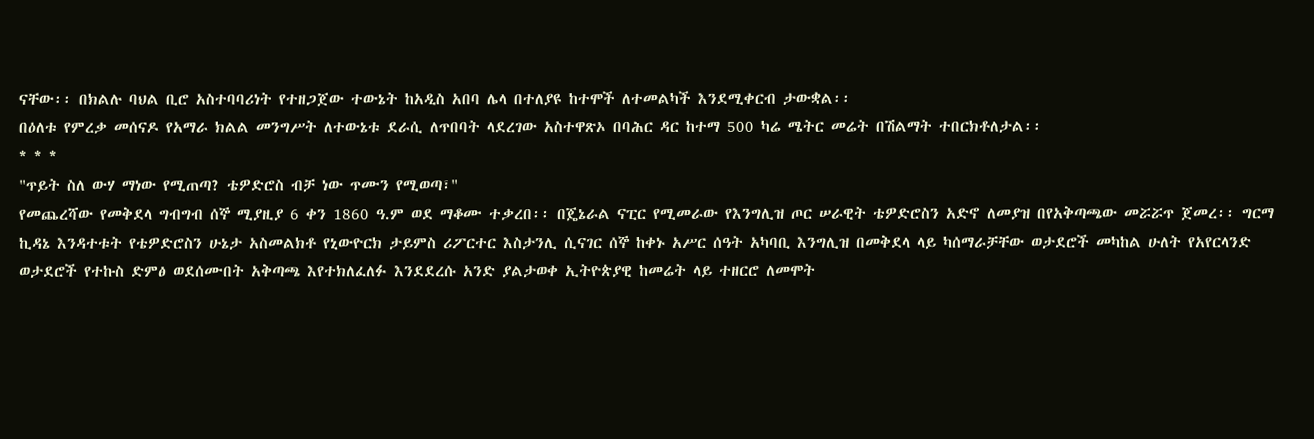ናቸው፡፡ በክልሉ ባህል ቢሮ አስተባባሪነት የተዘጋጀው ተውኔት ከአዲስ አበባ ሌላ በተለያዩ ከተሞች ለተመልካች እንደሚቀርብ ታውቋል፡፡
በዕለቱ የምረቃ መሰናዶ የአማራ ክልል መንግሥት ለተውኔቱ ደራሲ ለጥበባት ላደረገው አስተዋጽኦ በባሕር ዳር ከተማ 500 ካሬ ሜትር መሬት በሽልማት ተበርክቶለታል፡፡
* * *
"ጥይት ስለ ውሃ ማነው የሚጠጣ? ቴዎድሮስ ብቻ ነው ጥሙን የሚወጣ፣"
የመጨረሻው የመቅደላ ግብግብ ሰኞ ሚያዚያ 6 ቀን 1860 ዓ.ም ወደ ማቆሙ ተቃረበ፡፡ በጄኔራል ናፒር የሚመራው የእንግሊዝ ጦር ሠራዊት ቴዎድሮስን አድኖ ለመያዝ በየአቅጣጫው መሯሯጥ ጀመረ፡፡ ግርማ ኪዳኔ እንዳተቱት የቴዎድሮስን ሁኔታ አስመልክቶ የኒውዮርክ ታይምስ ሪፖርተር እስታንሊ ሲናገር ሰኞ ከቀኑ አሥር ሰዓት አካባቢ እንግሊዝ በመቅደላ ላይ ካሰማራቻቸው ወታደሮች መካከል ሁለት የአየርላንድ ወታደሮች የተኩስ ድምፅ ወደሰሙበት አቅጣጫ እየተክለፈለፉ እንደደረሱ አንድ ያልታወቀ ኢትዮጵያዊ ከመሬት ላይ ተዘርሮ ለመሞት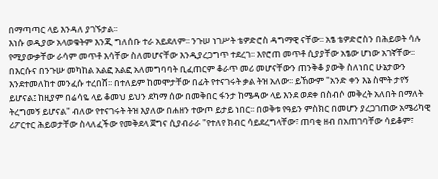በማጣጣር ላይ እንዳለ ያገኙታል፡፡
እነሱ ወዲያው አላወቁትም እንጂ ግለሰቡ ተራ አይደለም፡፡ ንጉሠ ነገሥት ቴዎድሮስ ዳግማዊ ናቸው፡፡ አፄ ቴዎድሮስን በሕይወት ሳሉ የሚያውቃቸው ራሳም መጥቶ እሳቸው ስለመሆናቸው እንዲያረጋግጥ ተደረገ፡፡ እየሮጠ መጥቶ ሲያያቸው አፄው ሆነው አገኛቸው፡፡ በእርሱና በንጉሡ መካከል አልፎ አልፎ አለመግባባት ቢፈጠርም ቆራጥ መሪ መሆናቸውን ጠንቅቆ ያውቅ ስለነበር ሁኔታውን እንደተመለከተ መንፈሱ ተረበሸ፡፡ በተለይም ከመሞታቸው በፊት የተናገሩት ቃል ትዝ አለው፡፡ ይኸውም "አንድ ቀን እኔ ስሞት ታየኝ ይሆናል፤ ከዚያም በሬሳዬ ላይ ቆመህ ይህን ደካማ ሰው በመቅበር ፋንታ ከሜዳው ላይ እንደ ወደቀ በስብሶ መቅረት አለበት በማለት ትረግመኝ ይሆናል" ብለው የተናገሩት ትዝ እያለው በሐዘን ተውጦ ይታይ ነበር፡፡ በወቅቱ የዓይን ምስክር በመሆን ያረጋገጠው አሜሪካዊ ሪፖርተር ሕይወታቸው ስላለፈችው የመቅደላ ጀግና ሲያብራራ "የተለየ ክብር ሳይደረግላቸው፣ ጠባቂ ዘብ በአጠገባቸው ሳይቆም፣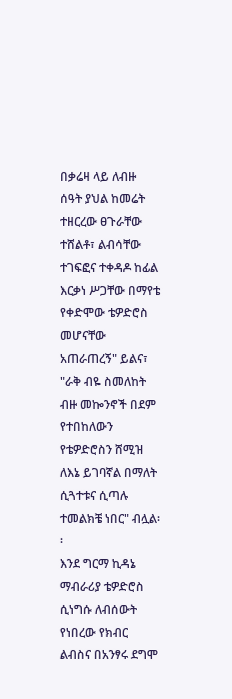በቃሬዛ ላይ ለብዙ ሰዓት ያህል ከመሬት ተዘርረው ፀጉራቸው ተሸልቶ፣ ልብሳቸው ተገፍፎና ተቀዳዶ ከፊል እርቃነ ሥጋቸው በማየቴ የቀድሞው ቴዎድሮስ መሆናቸው አጠራጠረኝ" ይልና፣ "ራቅ ብዬ ስመለከት ብዙ መኰንኖች በደም የተበከለውን የቴዎድሮስን ሸሚዝ ለእኔ ይገባኛል በማለት ሲጓተቱና ሲጣሉ ተመልክቼ ነበር" ብሏል፡፡
እንደ ግርማ ኪዳኔ ማብራሪያ ቴዎድሮስ ሲነግሱ ለብሰውት የነበረው የክብር ልብስና በአንፃሩ ደግሞ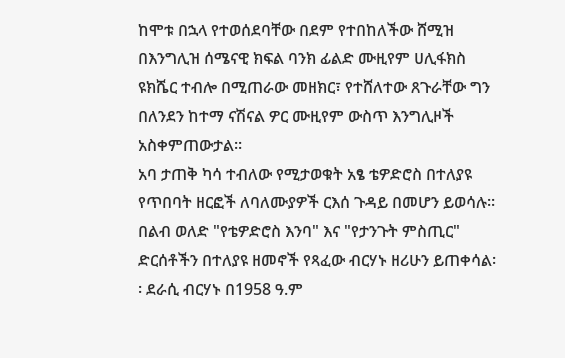ከሞቱ በኋላ የተወሰደባቸው በደም የተበከለችው ሸሚዝ በእንግሊዝ ሰሜናዊ ክፍል ባንክ ፊልድ ሙዚየም ሀሊፋክስ ዩክሼር ተብሎ በሚጠራው መዘክር፣ የተሸለተው ጸጉራቸው ግን በለንደን ከተማ ናሽናል ዎር ሙዚየም ውስጥ እንግሊዞች አስቀምጠውታል፡፡
አባ ታጠቅ ካሳ ተብለው የሚታወቁት አፄ ቴዎድሮስ በተለያዩ የጥበባት ዘርፎች ለባለሙያዎች ርእሰ ጉዳይ በመሆን ይወሳሉ፡፡ በልብ ወለድ "የቴዎድሮስ እንባ" እና "የታንጉት ምስጢር" ድርሰቶችን በተለያዩ ዘመኖች የጻፈው ብርሃኑ ዘሪሁን ይጠቀሳል፡፡ ደራሲ ብርሃኑ በ1958 ዓ.ም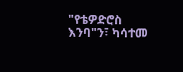"የቴዎድሮስ እንባ"ን፣ ካሳተመ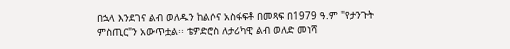በኋላ እንደገና ልብ ወለዱን ከልሶና አስፋፍቶ በመጻፍ በ1979 ዓ.ም "የታንጉት ምስጢር"ን አውጥቷል፡፡ ቴዎድሮስ ለታሪካዊ ልብ ወለድ መነሻ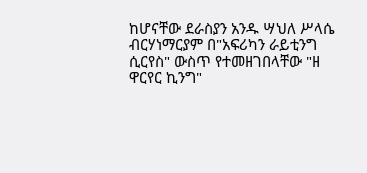ከሆናቸው ደራስያን አንዱ ሣህለ ሥላሴ ብርሃነማርያም በ"አፍሪካን ራይቲንግ ሲርየስ" ውስጥ የተመዘገበላቸው "ዘ ዋርየር ኪንግ"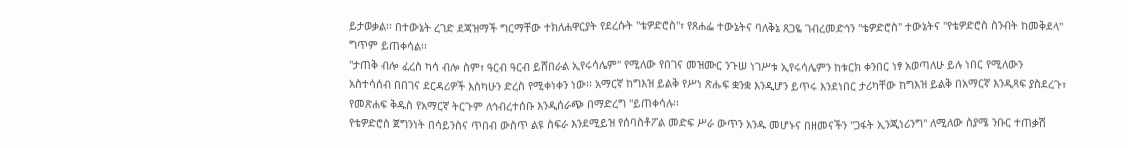ይታወቃል፡፡ በተውኔት ረገድ ደጃዝማች ግርማቸው ተክለሐዋርያት የደረሱት "ቴዎድሮስ"፣ የጸሐፌ ተውኔትና ባለቅኔ ጸጋዬ ገብረመድኅን "ቴዎድሮስ" ተውኔትና "የቴዎድሮስ ስንብት ከመቅደላ" ግጥም ይጠቀሳል፡፡
"ታጠቅ ብሎ ፈረስ ካሳ ብሎ ስም፣ ዓርብ ዓርብ ይሸበራል ኢየሩሳሌም" የሚለው የበገና መዝሙር ንጉሠ ነገሥቱ ኢየሩሳሌምን ከቱርክ ቀንበር ነፃ አወጣለሁ ይሉ ነበር የሚለውን አስተሳሰብ በበገና ደርዳሪዎች እስካሁን ድረስ የሚቀነቀን ነው፡፡ አማርኛ ከግእዝ ይልቅ የሥነ ጽሑፍ ቋንቋ እንዲሆን ይጥሩ እንደነበር ታሪካቸው ከግእዝ ይልቅ በአማርኛ እንዲጻፍ ያስደረጉ፣ የመጽሐፍ ቅዱስ የአማርኛ ትርጉም ለኅብረተሰቡ እንዲሰራጭ በማድረግ "ይጠቀሳሉ፡፡
የቴዎድሮስ ጀግንነት በሳይንስና ጥበብ ውስጥ ልዩ ስፍራ እንደሚይዝ የሰባስቶፖል መድፍ ሥራ ውጥን አንዱ መሆኑና በዘመናችን "ጋፋት ኢንጂነሪንግ" ለሚለው ስያሜ ንቡር ተጠቃሽ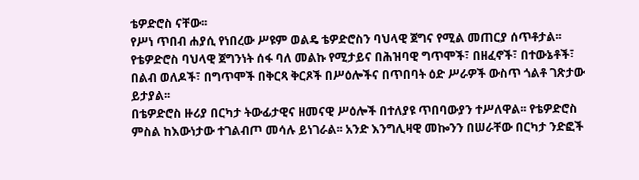ቴዎድሮስ ናቸው፡፡
የሥነ ጥበብ ሐያሲ የነበረው ሥዩም ወልዴ ቴዎድሮስን ባህላዊ ጀግና የሚል መጠርያ ሰጥቶታል፡፡ የቴዎድሮስ ባህላዊ ጀግንነት ሰፋ ባለ መልኩ የሚታይና በሕዝባዊ ግጥሞች፣ በዘፈኖች፣ በተውኔቶች፣ በልብ ወለዶች፣ በግጥሞች በቅርጻ ቅርጾች በሥዕሎችና በጥበባት ዕድ ሥራዎች ውስጥ ጎልቶ ገጽታው ይታያል፡፡
በቴዎድሮስ ዙሪያ በርካታ ትውፊታዊና ዘመናዊ ሥዕሎች በተለያዩ ጥበባውያን ተሥለዋል፡፡ የቴዎድሮስ ምስል ከእውነታው ተገልብጦ መሳሉ ይነገራል፡፡ አንድ እንግሊዛዊ መኰንን በሠራቸው በርካታ ንድፎች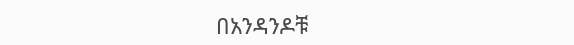በአንዳንዶቹ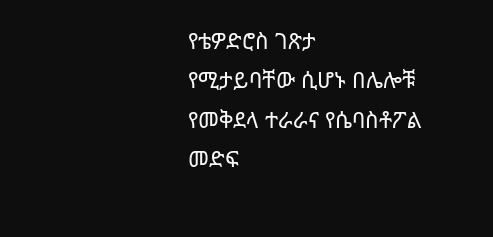የቴዎድሮስ ገጽታ የሚታይባቸው ሲሆኑ በሌሎቹ የመቅደላ ተራራና የሴባስቶፖል መድፍ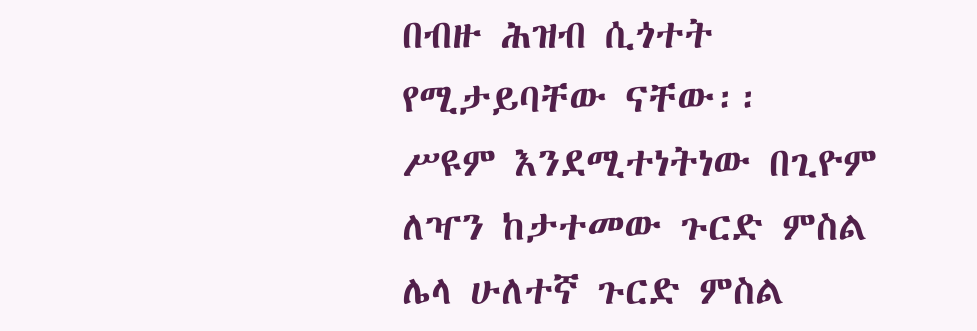በብዙ ሕዝብ ሲጎተት የሚታይባቸው ናቸው፡፡
ሥዩም እንደሚተነትነው በጊዮም ለዣን ከታተመው ጉርድ ምስል ሌላ ሁለተኛ ጉርድ ምስል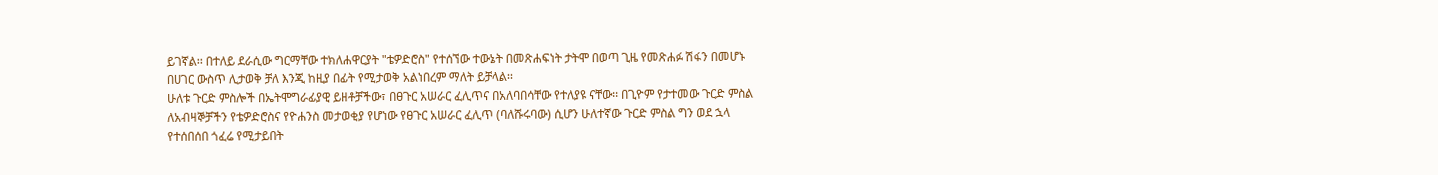ይገኛል፡፡ በተለይ ደራሲው ግርማቸው ተክለሐዋርያት "ቴዎድሮስ" የተሰኘው ተውኔት በመጽሐፍነት ታትሞ በወጣ ጊዜ የመጽሐፉ ሽፋን በመሆኑ በሀገር ውስጥ ሊታወቅ ቻለ እንጂ ከዚያ በፊት የሚታወቅ አልነበረም ማለት ይቻላል፡፡
ሁለቱ ጉርድ ምስሎች በኤትሞግራፊያዊ ይዘቶቻችው፣ በፀጉር አሠራር ፈሊጥና በአለባበሳቸው የተለያዩ ናቸው፡፡ በጊዮም የታተመው ጉርድ ምስል ለአብዛኞቻችን የቴዎድሮስና የዮሐንስ መታወቂያ የሆነው የፀጉር አሠራር ፈሊጥ (ባለሹሩባው) ሲሆን ሁለተኛው ጉርድ ምስል ግን ወደ ኋላ የተሰበሰበ ጎፈሬ የሚታይበት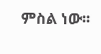ምስል ነው፡፡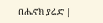በሔኖክ ያሬድ |